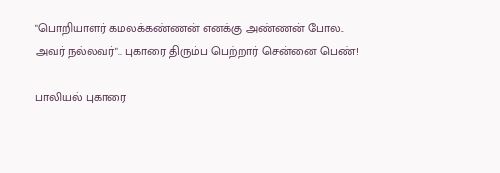"பொறியாளர் கமலக்கண்ணன் எனக்கு அண்ணன் போல.. அவர் நல்லவர்".. புகாரை திரும்ப பெற்றார் சென்னை பெண்!

பாலியல் புகாரை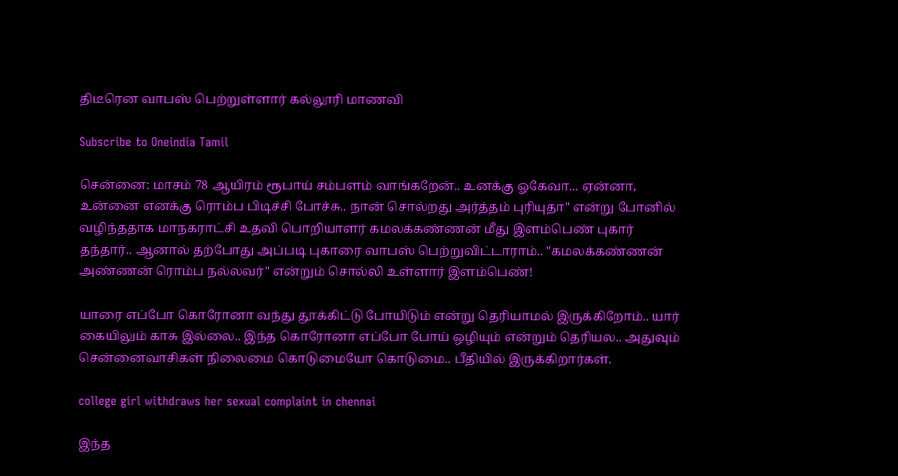திடீரென வாபஸ் பெற்றுள்ளார் கல்லூரி மாணவி

Subscribe to Oneindia Tamil

சென்னை: மாசம் 78 ஆயிரம் ரூபாய் சம்பளம் வாங்கறேன்.. உனக்கு ஓகேவா... ஏன்னா, உன்னை எனக்கு ரொம்ப பிடிச்சி போச்சு.. நான் சொல்றது அர்த்தம் புரியுதா" என்று போனில் வழிந்ததாக மாநகராட்சி உதவி பொறியாளர் கமலக்கண்ணன் மீது இளம்பெண் புகார் தந்தார்.. ஆனால் தற்போது அப்படி புகாரை வாபஸ் பெற்றுவிட்டாராம்.. "கமலக்கண்ணன் அண்ணன் ரொம்ப நல்லவர்" என்றும் சொல்லி உள்ளார் இளம்பெண்!

யாரை எப்போ கொரோனா வந்து தூக்கிட்டு போயிடும் என்று தெரியாமல் இருக்கிறோம்.. யார் கையிலும் காசு இல்லை.. இந்த கொரோனா எப்போ போய் ஒழியும் என்றும் தெரியல.. அதுவும் சென்னைவாசிகள் நிலைமை கொடுமையோ கொடுமை.. பீதியில் இருக்கிறார்கள்.

college girl withdraws her sexual complaint in chennai

இந்த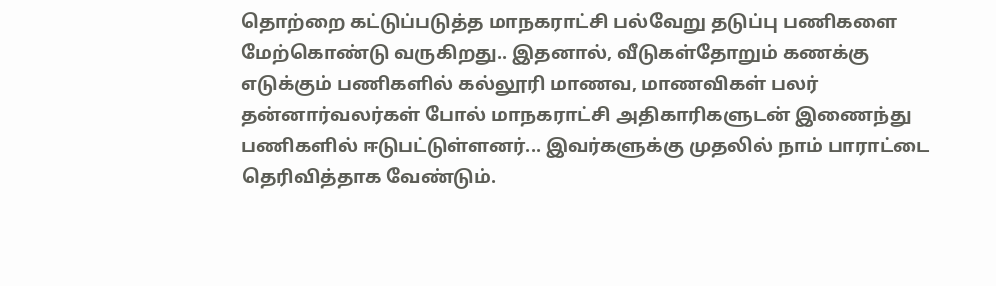தொற்றை கட்டுப்படுத்த மாநகராட்சி பல்வேறு தடுப்பு பணிகளை மேற்கொண்டு வருகிறது.. இதனால், வீடுகள்தோறும் கணக்கு எடுக்கும் பணிகளில் கல்லூரி மாணவ, மாணவிகள் பலர் தன்னார்வலர்கள் போல் மாநகராட்சி அதிகாரிகளுடன் இணைந்து பணிகளில் ஈடுபட்டுள்ளனர்... இவர்களுக்கு முதலில் நாம் பாராட்டை தெரிவித்தாக வேண்டும்.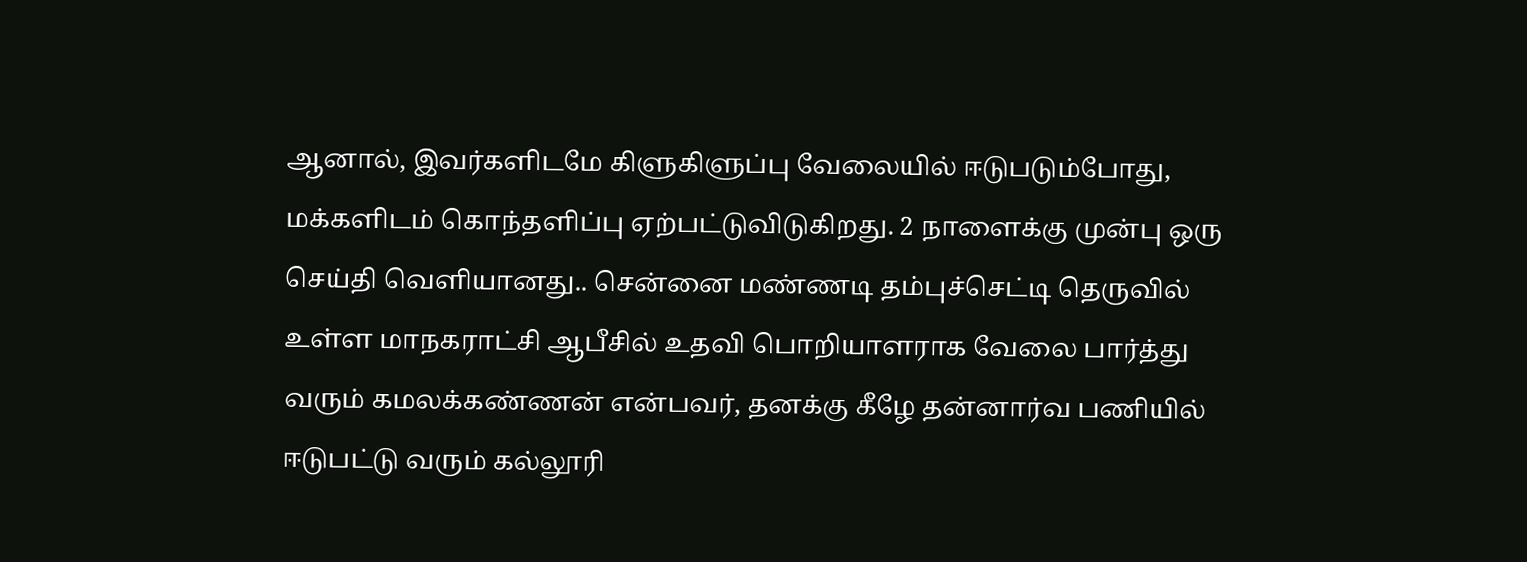ஆனால், இவர்களிடமே கிளுகிளுப்பு வேலையில் ஈடுபடும்போது, மக்களிடம் கொந்தளிப்பு ஏற்பட்டுவிடுகிறது. 2 நாளைக்கு முன்பு ஒரு செய்தி வெளியானது.. சென்னை மண்ணடி தம்புச்செட்டி தெருவில் உள்ள மாநகராட்சி ஆபீசில் உதவி பொறியாளராக வேலை பார்த்து வரும் கமலக்கண்ணன் என்பவர், தனக்கு கீழே தன்னார்வ பணியில் ஈடுபட்டு வரும் கல்லூரி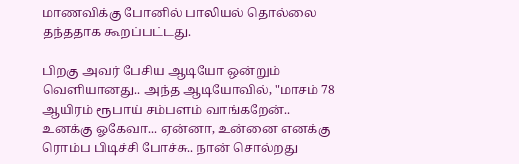மாணவிக்கு போனில் பாலியல் தொல்லை தந்ததாக கூறப்பட்டது.

பிறகு அவர் பேசிய ஆடியோ ஒன்றும் வெளியானது.. அந்த ஆடியோவில், "மாசம் 78 ஆயிரம் ரூபாய் சம்பளம் வாங்கறேன்.. உனக்கு ஓகேவா... ஏன்னா, உன்னை எனக்கு ரொம்ப பிடிச்சி போச்சு.. நான் சொல்றது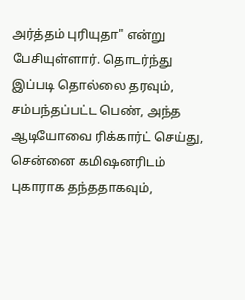அர்த்தம் புரியுதா" என்று பேசியுள்ளார். தொடர்ந்து இப்படி தொல்லை தரவும், சம்பந்தப்பட்ட பெண், அந்த ஆடியோவை ரிக்கார்ட் செய்து, சென்னை கமிஷனரிடம் புகாராக தந்ததாகவும்,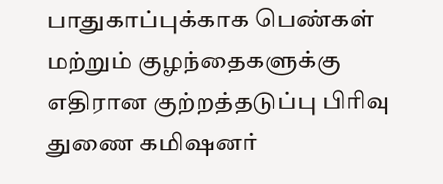பாதுகாப்புக்காக பெண்கள் மற்றும் குழந்தைகளுக்கு எதிரான குற்றத்தடுப்பு பிரிவு துணை கமிஷனர்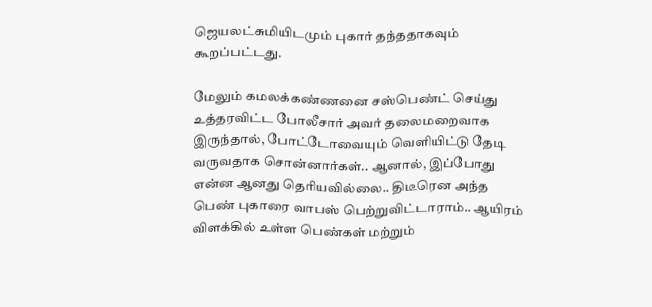ஜெயலட்சுமியிடமும் புகார் தந்ததாகவும் கூறப்பட்டது.

மேலும் கமலக்கண்ணனை சஸ்பெண்ட் செய்து உத்தரவிட்ட போலீசார் அவர் தலைமறைவாக இருந்தால், போட்டோவையும் வெளியிட்டு தேடி வருவதாக சொன்னார்கள்.. ஆனால், இப்போது என்ன ஆனது தெரியவில்லை.. திடீரென அந்த பெண் புகாரை வாபஸ் பெற்றுவிட்டாராம்.. ஆயிரம் விளக்கில் உள்ள பெண்கள் மற்றும்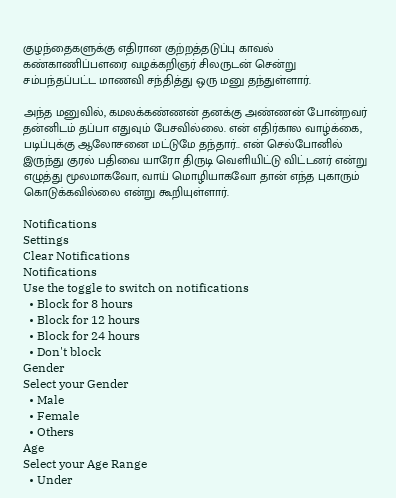குழந்தைகளுக்கு எதிரான குற்றத்தடுப்பு காவல் கண்காணிப்பளரை வழக்கறிஞர் சிலருடன் சென்று சம்பந்தப்பட்ட மாணவி சந்தித்து ஒரு மனு தந்துள்ளார்.

அந்த மனுவில், கமலக்கண்ணன் தனக்கு அண்ணன் போன்றவர் தன்னிடம் தப்பா எதுவும் பேசவில்லை. என் எதிர்கால வாழ்க்கை, படிப்புக்கு ஆலோசனை மட்டுமே தந்தார்.. என் செல்போனில் இருந்து குரல் பதிவை யாரோ திருடி வெளியிட்டு விட்டனர் என்று எழுத்து மூலமாகவோ, வாய் மொழியாகவோ தான் எந்த புகாரும் கொடுக்கவில்லை என்று கூறியுள்ளார்.

Notifications
Settings
Clear Notifications
Notifications
Use the toggle to switch on notifications
  • Block for 8 hours
  • Block for 12 hours
  • Block for 24 hours
  • Don't block
Gender
Select your Gender
  • Male
  • Female
  • Others
Age
Select your Age Range
  • Under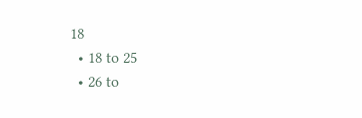18
  • 18 to 25
  • 26 to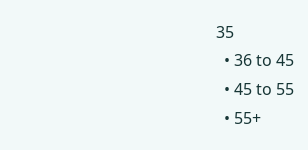35
  • 36 to 45
  • 45 to 55
  • 55+